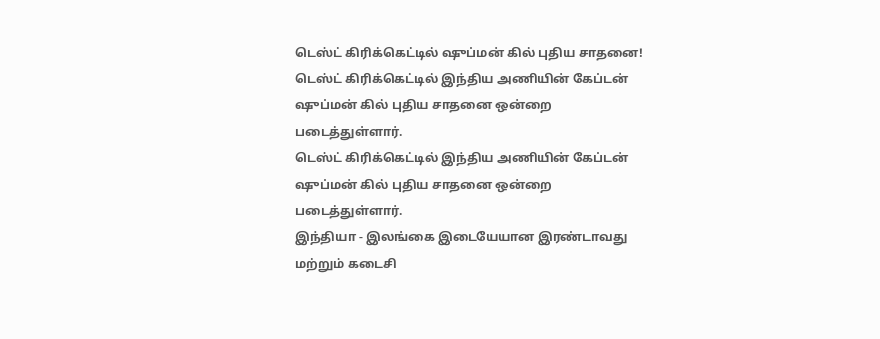டெஸ்ட் கிரிக்கெட்டில் ஷுப்மன் கில் புதிய சாதனை!
டெஸ்ட் கிரிக்கெட்டில் இந்திய அணியின் கேப்டன் ஷுப்மன் கில் புதிய சாதனை ஒன்றை படைத்துள்ளார்.
டெஸ்ட் கிரிக்கெட்டில் இந்திய அணியின் கேப்டன் ஷுப்மன் கில் புதிய சாதனை ஒன்றை படைத்துள்ளார்.
இந்தியா - இலங்கை இடையேயான இரண்டாவது மற்றும் கடைசி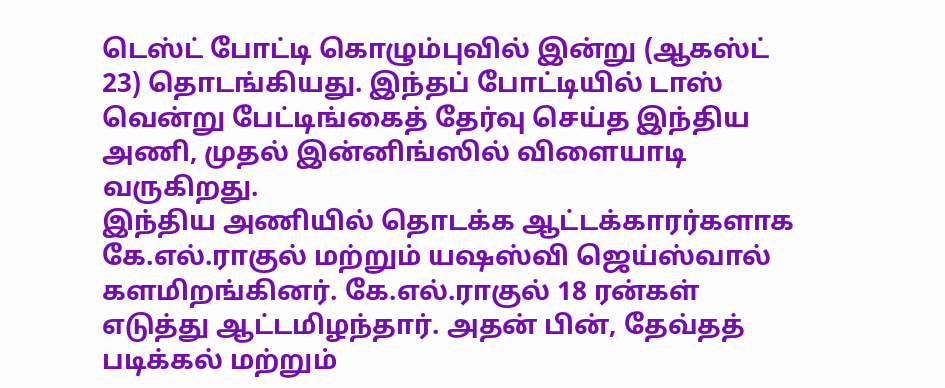டெஸ்ட் போட்டி கொழும்புவில் இன்று (ஆகஸ்ட் 23) தொடங்கியது. இந்தப் போட்டியில் டாஸ் வென்று பேட்டிங்கைத் தேர்வு செய்த இந்திய அணி, முதல் இன்னிங்ஸில் விளையாடி வருகிறது.
இந்திய அணியில் தொடக்க ஆட்டக்காரர்களாக கே.எல்.ராகுல் மற்றும் யஷஸ்வி ஜெய்ஸ்வால் களமிறங்கினர். கே.எல்.ராகுல் 18 ரன்கள் எடுத்து ஆட்டமிழந்தார். அதன் பின், தேவ்தத் படிக்கல் மற்றும்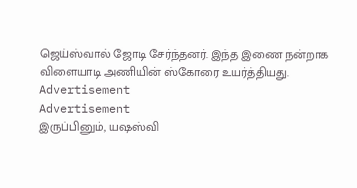ஜெய்ஸ்வால் ஜோடி சேர்ந்தனர். இந்த இணை நன்றாக விளையாடி அணியின் ஸ்கோரை உயர்த்தியது.
Advertisement
Advertisement
இருப்பினும், யஷஸ்வி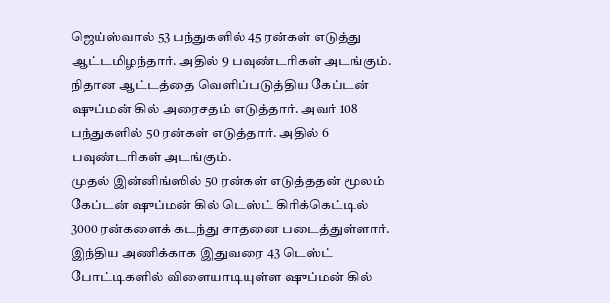ஜெய்ஸ்வால் 53 பந்துகளில் 45 ரன்கள் எடுத்து ஆட்டமிழந்தார். அதில் 9 பவுண்டரிகள் அடங்கும். நிதான ஆட்டத்தை வெளிப்படுத்திய கேப்டன் ஷுப்மன் கில் அரைசதம் எடுத்தார். அவர் 108 பந்துகளில் 50 ரன்கள் எடுத்தார். அதில் 6 பவுண்டரிகள் அடங்கும்.
முதல் இன்னிங்ஸில் 50 ரன்கள் எடுத்ததன் மூலம் கேப்டன் ஷுப்மன் கில் டெஸ்ட் கிரிக்கெட்டில் 3000 ரன்களைக் கடந்து சாதனை படைத்துள்ளார். இந்திய அணிக்காக இதுவரை 43 டெஸ்ட் போட்டிகளில் விளையாடியுள்ள ஷுப்மன் கில்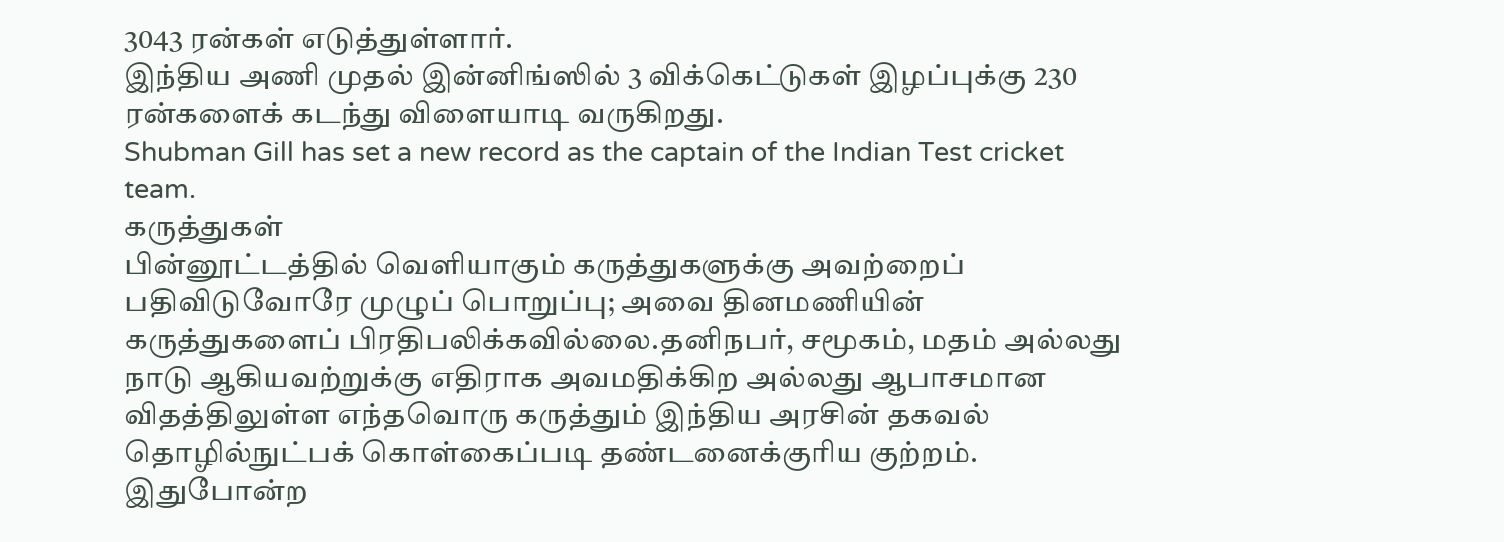3043 ரன்கள் எடுத்துள்ளார்.
இந்திய அணி முதல் இன்னிங்ஸில் 3 விக்கெட்டுகள் இழப்புக்கு 230 ரன்களைக் கடந்து விளையாடி வருகிறது.
Shubman Gill has set a new record as the captain of the Indian Test cricket team.
கருத்துகள்
பின்னூட்டத்தில் வெளியாகும் கருத்துகளுக்கு அவற்றைப் பதிவிடுவோரே முழுப் பொறுப்பு; அவை தினமணியின் கருத்துகளைப் பிரதிபலிக்கவில்லை.தனிநபர், சமூகம், மதம் அல்லது நாடு ஆகியவற்றுக்கு எதிராக அவமதிக்கிற அல்லது ஆபாசமான விதத்திலுள்ள எந்தவொரு கருத்தும் இந்திய அரசின் தகவல் தொழில்நுட்பக் கொள்கைப்படி தண்டனைக்குரிய குற்றம். இதுபோன்ற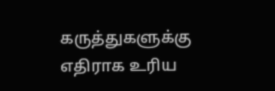கருத்துகளுக்கு எதிராக உரிய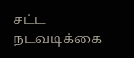சட்ட நடவடிக்கை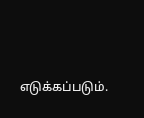எடுக்கப்படும்.